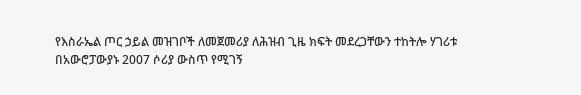የእስራኤል ጦር ኃይል መዝገቦች ለመጀመሪያ ለሕዝብ ጊዜ ክፍት መደረጋቸውን ተከትሎ ሃገሪቱ በአውሮፓውያኑ 2007 ሶሪያ ውስጥ የሚገኝ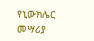የኒውክሌር መሣሪያ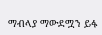ማብላያ ማውደሟን ይፋ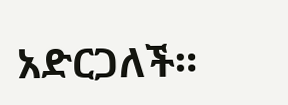አድርጋለች።